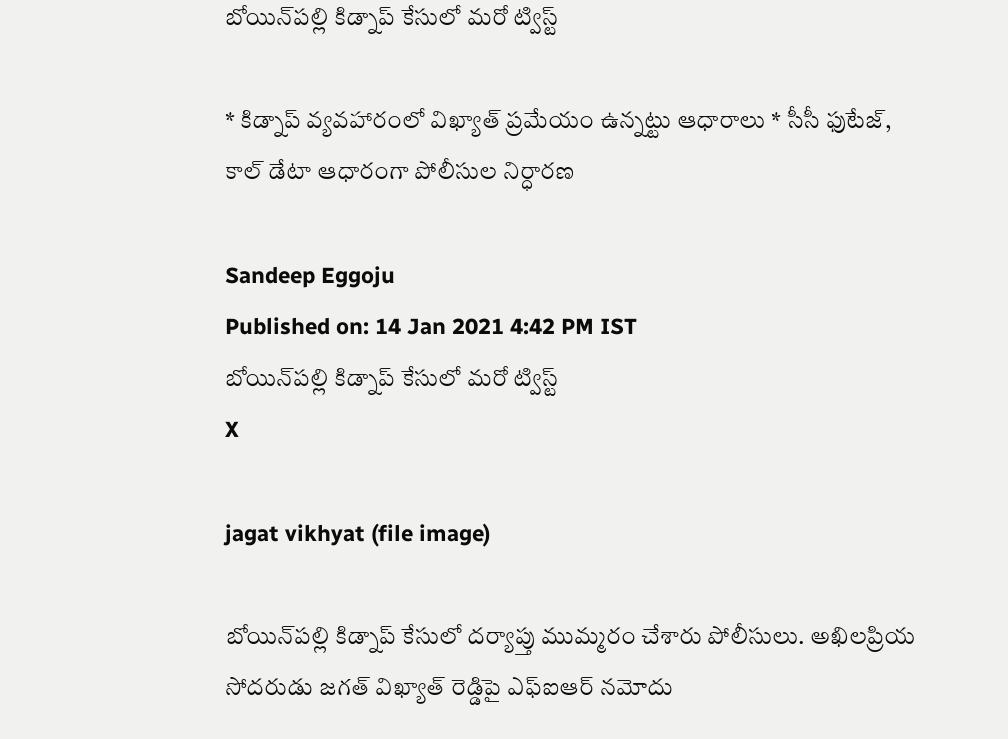బోయిన్‌పల్లి కిడ్నాప్‌ కేసులో మరో ట్విస్ట్‌

* కిడ్నాప్‌ వ్యవహారంలో విఖ్యాత్‌ ప్రమేయం ఉన్నట్టు ఆధారాలు * సీసీ ఫుటేజ్‌, కాల్‌ డేటా ఆధారంగా పోలీసుల నిర్ధారణ

Sandeep Eggoju
Published on: 14 Jan 2021 4:42 PM IST
బోయిన్‌పల్లి కిడ్నాప్‌ కేసులో మరో ట్విస్ట్‌
X

jagat vikhyat (file image)

బోయిన్‌పల్లి కిడ్నాప్‌ కేసులో దర్యాప్తు ముమ్మరం చేశారు పోలీసులు. అఖిలప్రియ సోదరుడు జగత్‌ విఖ్యాత్‌ రెడ్డిపై ఎఫ్‌ఐఆర్‌ నమోదు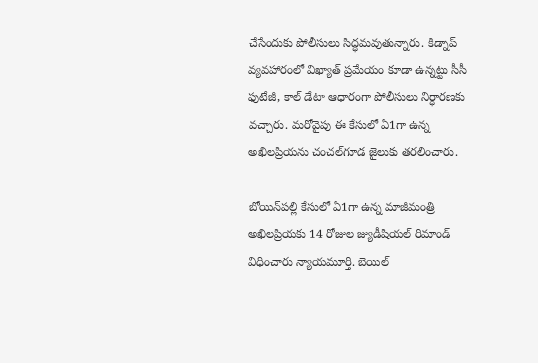చేసేందుకు పోలీసులు సిద్ధమవుతున్నారు. కిడ్నాప్‌ వ్యవహారంలో విఖ్యాత్‌ ప్రమేయం కూడా ఉన్నట్టు సీసీ ఫుటేజీ, కాల్‌ డేటా ఆధారంగా పోలీసులు నిర్ధారణకు వచ్చారు. మరోవైపు ఈ కేసులో ఏ1గా ఉన్న అఖిలప్రియను చంచల్‌గూడ జైలుకు తరలించారు.

బోయిన్‌పల్లి కేసులో ఏ1గా ఉన్న మాజీమంత్రి అఖిలప్రియకు 14 రోజుల జ్యుడీషియల్‌ రిమాండ్ విధించారు న్యాయమూర్తి. బెయిల్‌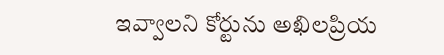ఇవ్వాలని కోర్టును అఖిలప్రియ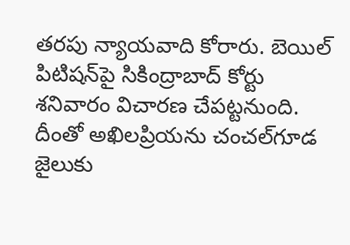తరపు న్యాయవాది కోరారు. బెయిల్‌ పిటిషన్‌పై సికింద్రాబాద్‌ కోర్టు శనివారం విచారణ చేపట్టనుంది. దీంతో అఖిలప్రియను చంచల్‌గూడ జైలుకు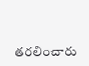తరలించారు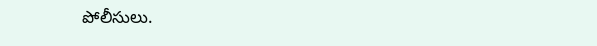పోలీసులు.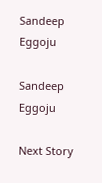Sandeep Eggoju

Sandeep Eggoju

Next Story